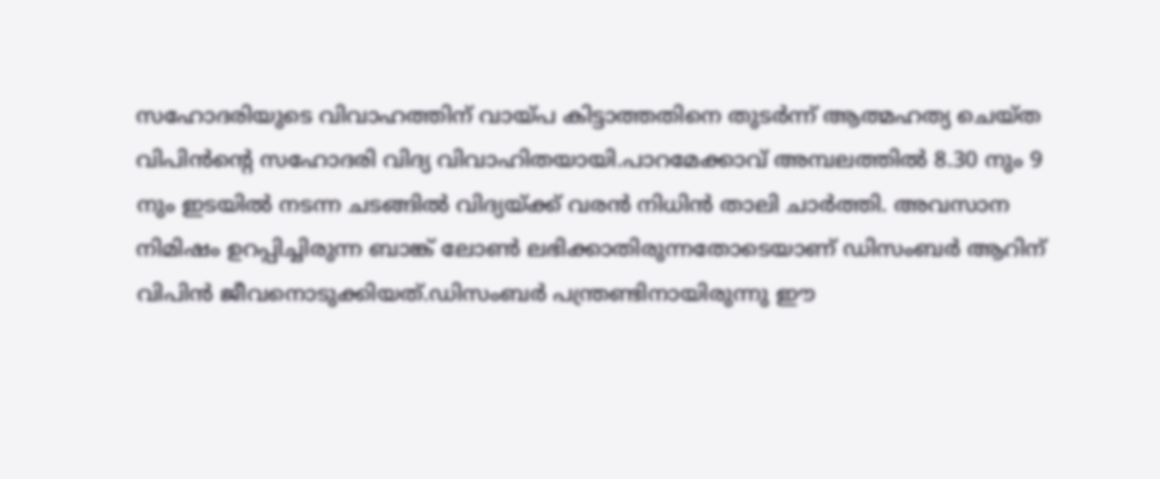സഹോദരിയുടെ വിവാഹത്തിന് വായ്പ കിട്ടാത്തതിനെ തുടർന്ന് ആത്മഹത്യ ചെയ്ത വിപിൻന്റെ സഹോദരി വിദ്യ വിവാഹിതയായി.പാറമേക്കാവ് അമ്പലത്തില്‍ 8.30 നും 9 നും ഇടയില്‍ നടന്ന ചടങ്ങില്‍ വിദ്യയ്ക്ക് വരന്‍ നിധിന്‍ താലി ചാര്‍ത്തി. അവസാന നിമിഷം ഉറപ്പിച്ചിരുന്ന ബാങ്ക് ലോൺ ലഭിക്കാതിരുന്നതോടെയാണ് ഡിസംബര്‍ ആറിന് വിപിന്‍ ജീവനൊടുക്കിയത്.ഡിസംബര്‍ പന്ത്രണ്ടിനായിരുന്നു ഈ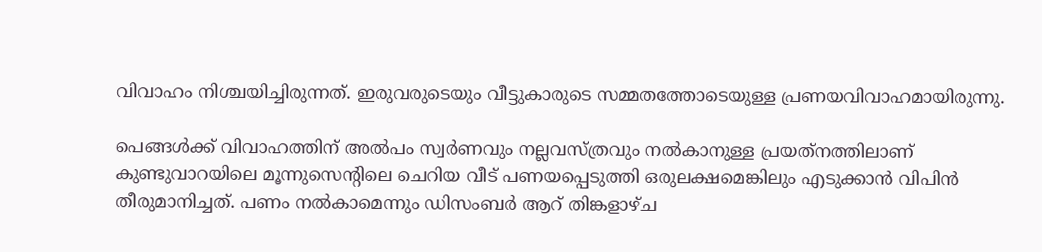വിവാഹം നിശ്ചയിച്ചിരുന്നത്. ഇരുവരുടെയും വീട്ടുകാരുടെ സമ്മതത്തോടെയുള്ള പ്രണയവിവാഹമായിരുന്നു.

പെങ്ങള്‍ക്ക് വിവാഹത്തിന് അല്‍പം സ്വര്‍ണവും നല്ലവസ്ത്രവും നല്‍കാനുള്ള പ്രയത്‌നത്തിലാണ് കുണ്ടുവാറയിലെ മൂന്നുസെന്റിലെ ചെറിയ വീട് പണയപ്പെടുത്തി ഒരുലക്ഷമെങ്കിലും എടുക്കാന്‍ വിപിന്‍ തീരുമാനിച്ചത്. പണം നല്‍കാമെന്നും ഡിസംബര്‍ ആറ് തിങ്കളാഴ്ച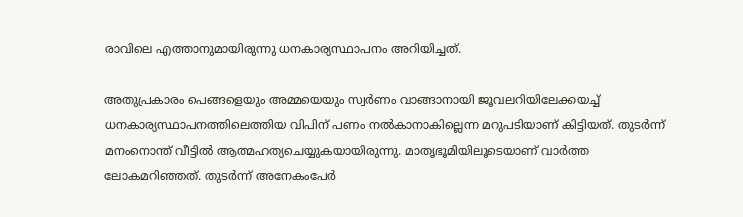രാവിലെ എത്താനുമായിരുന്നു ധനകാര്യസ്ഥാപനം അറിയിച്ചത്.

അതുപ്രകാരം പെങ്ങളെയും അമ്മയെയും സ്വര്‍ണം വാങ്ങാനായി ജൂവലറിയിലേക്കയച്ച് ധനകാര്യസ്ഥാപനത്തിലെത്തിയ വിപിന് പണം നല്‍കാനാകില്ലെന്ന മറുപടിയാണ് കിട്ടിയത്. തുടര്‍ന്ന്‌ മനംനൊന്ത് വീട്ടില്‍ ആത്മഹത്യചെയ്യുകയായിരുന്നു. മാതൃഭൂമിയിലൂടെയാണ് വാര്‍ത്ത ലോകമറിഞ്ഞത്. തുടര്‍ന്ന് അനേകംപേര്‍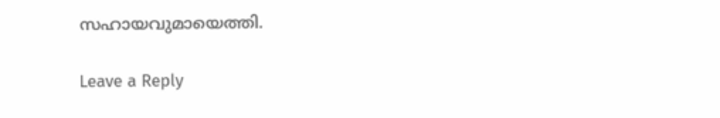സഹായവുമായെത്തി.

Leave a Reply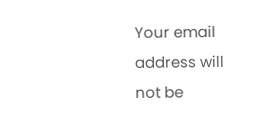Your email address will not be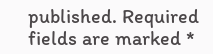published. Required fields are marked *